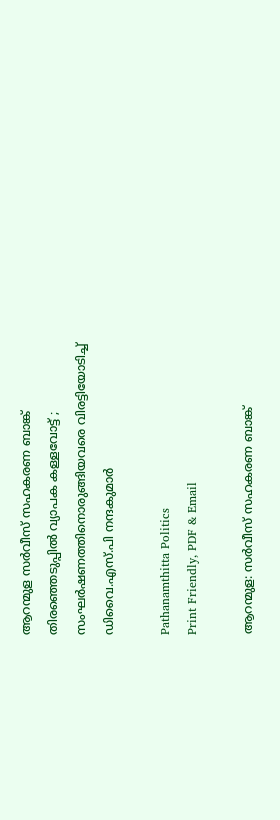ആറന്മുള സര്‍വീസ് സഹകരണ ബാങ്ക് തിരഞ്ഞെടുപ്പിൽ വ്യാപക കള്ളവോട്ട് ; സംഘർഷണത്തിനൊരുങ്ങിയവരെ വിരട്ടിയോടിച്ച് ഡിവൈ.എസ്.പി നന്ദകുമാര്‍

Pathanamthitta Politics
Print Friendly, PDF & Email

ആറന്മുള: സര്‍വീസ് സഹകരണ ബാങ്ക്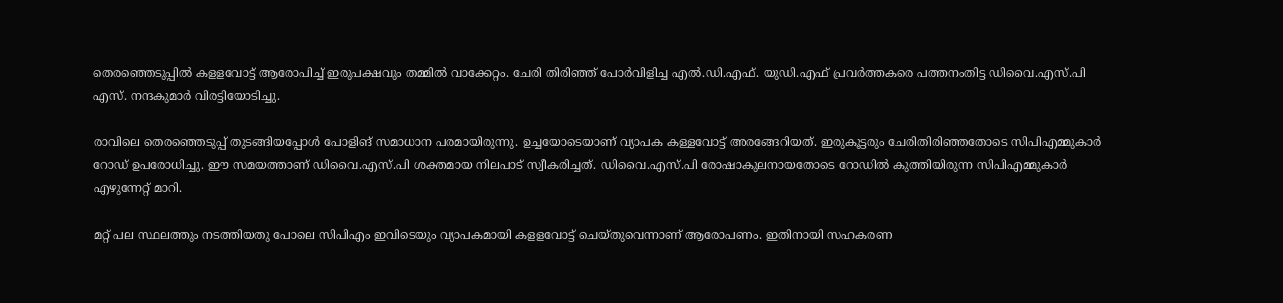തെരഞ്ഞെടുപ്പില്‍ കളളവോട്ട് ആരോപിച്ച് ഇരുപക്ഷവും തമ്മില്‍ വാക്കേറ്റം. ചേരി തിരിഞ്ഞ് പോര്‍വിളിച്ച എല്‍.ഡി.എഫ്. യുഡി.എഫ് പ്രവര്‍ത്തകരെ പത്തനംതിട്ട ഡിവൈ.എസ്.പി എസ്. നന്ദകുമാര്‍ വിരട്ടിയോടിച്ചു.

രാവിലെ തെരഞ്ഞെടുപ്പ് തുടങ്ങിയപ്പോള്‍ പോളിങ് സമാധാന പരമായിരുന്നു. ഉച്ചയോടെയാണ് വ്യാപക കള്ളവോട്ട് അരങ്ങേറിയത്. ഇരുകൂട്ടരും ചേരിതിരിഞ്ഞതോടെ സിപിഎമ്മുകാര്‍ റോഡ് ഉപരോധിച്ചു. ഈ സമയത്താണ് ഡിവൈ.എസ്.പി ശക്തമായ നിലപാട് സ്വീകരിച്ചത്. ഡിവൈ.എസ്.പി രോഷാകുലനായതോടെ റോഡില്‍ കുത്തിയിരുന്ന സിപിഎമ്മുകാര്‍ എഴുന്നേറ്റ് മാറി.

മറ്റ് പല സ്ഥലത്തും നടത്തിയതു പോലെ സിപിഎം ഇവിടെയും വ്യാപകമായി കളളവോട്ട് ചെയ്തുവെന്നാണ് ആരോപണം. ഇതിനായി സഹകരണ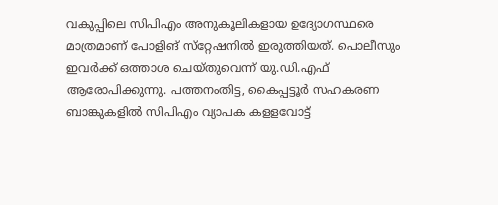വകുപ്പിലെ സിപിഎം അനുകൂലികളായ ഉദ്യോഗസ്ഥരെ മാത്രമാണ് പോളിങ് സ്‌റ്റേഷനില്‍ ഇരുത്തിയത്. പൊലീസും ഇവര്‍ക്ക് ഒത്താശ ചെയ്തുവെന്ന് യു.ഡി.എഫ് ആരോപിക്കുന്നു. പത്തനംതിട്ട, കൈപ്പട്ടൂര്‍ സഹകരണ ബാങ്കുകളില്‍ സിപിഎം വ്യാപക കളളവോട്ട്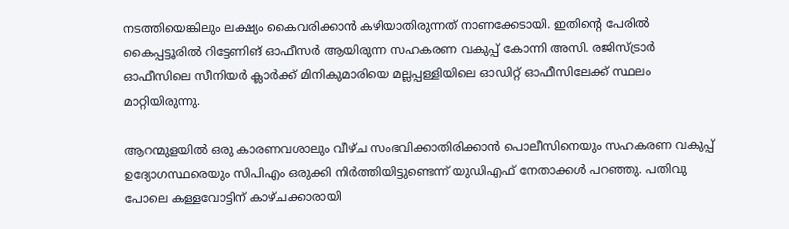നടത്തിയെങ്കിലും ലക്ഷ്യം കൈവരിക്കാന്‍ കഴിയാതിരുന്നത് നാണക്കേടായി. ഇതിന്റെ പേരില്‍ കൈപ്പട്ടൂരില്‍ റിട്ടേണിങ് ഓഫീസര്‍ ആയിരുന്ന സഹകരണ വകുപ്പ് കോന്നി അസി. രജിസ്ട്രാര്‍ ഓഫീസിലെ സീനിയര്‍ ക്ലാര്‍ക്ക് മിനികുമാരിയെ മല്ലപ്പള്ളിയിലെ ഓഡിറ്റ് ഓഫീസിലേക്ക് സ്ഥലം മാറ്റിയിരുന്നു.

ആറന്മുളയില്‍ ഒരു കാരണവശാലും വീഴ്ച സംഭവിക്കാതിരിക്കാന്‍ പൊലീസിനെയും സഹകരണ വകുപ്പ് ഉദ്യോഗസ്ഥരെയും സിപിഎം ഒരുക്കി നിര്‍ത്തിയിട്ടുണ്ടെന്ന് യുഡിഎഫ് നേതാക്കള്‍ പറഞ്ഞു. പതിവു പോലെ കള്ളവോട്ടിന് കാഴ്ചക്കാരായി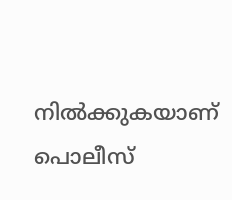നില്‍ക്കുകയാണ് പൊലീസ്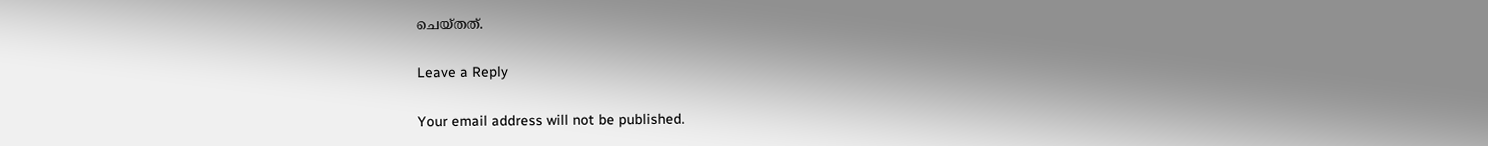ചെയ്തത്.

Leave a Reply

Your email address will not be published.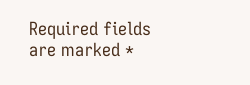Required fields are marked *